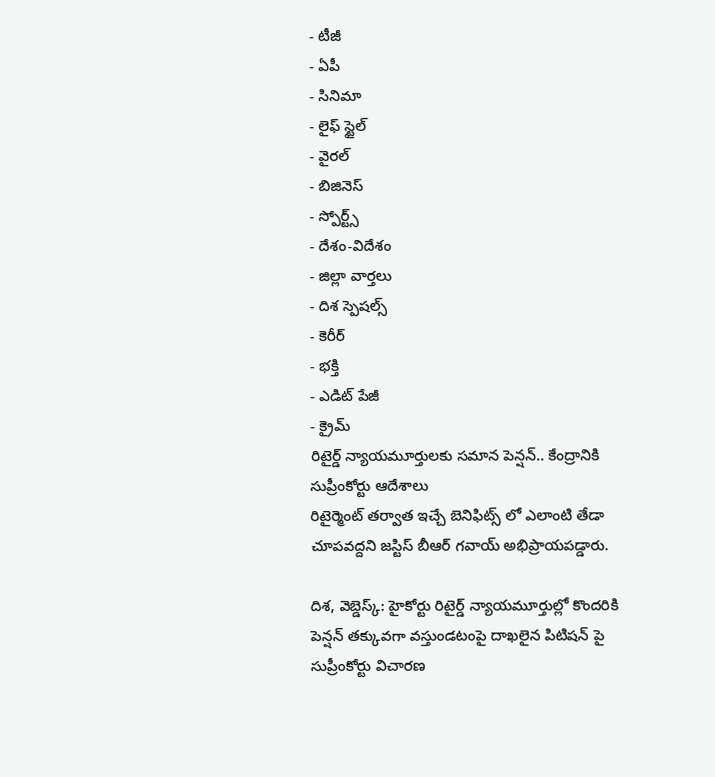- టీజీ
- ఏపీ
- సినిమా
- లైఫ్ స్టైల్
- వైరల్
- బిజినెస్
- స్పోర్ట్స్
- దేశం-విదేశం
- జిల్లా వార్తలు
- దిశ స్పెషల్స్
- కెరీర్
- భక్తి
- ఎడిట్ పేజీ
- క్రైమ్
రిటైర్డ్ న్యాయమూర్తులకు సమాన పెన్షన్.. కేంద్రానికి సుప్రీంకోర్టు ఆదేశాలు
రిటైర్మెంట్ తర్వాత ఇచ్చే బెనిఫిట్స్ లో ఎలాంటి తేడా చూపవద్దని జస్టిస్ బీఆర్ గవాయ్ అభిప్రాయపడ్డారు.

దిశ, వెబ్డెస్క్: హైకోర్టు రిటైర్డ్ న్యాయమూర్తుల్లో కొందరికి పెన్షన్ తక్కువగా వస్తుండటంపై దాఖలైన పిటిషన్ పై సుప్రీంకోర్టు విచారణ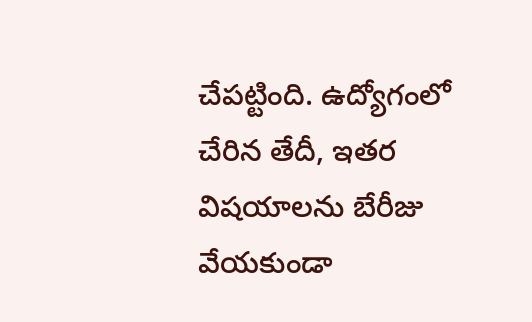చేపట్టింది. ఉద్యోగంలో చేరిన తేదీ, ఇతర విషయాలను బేరీజు వేయకుండా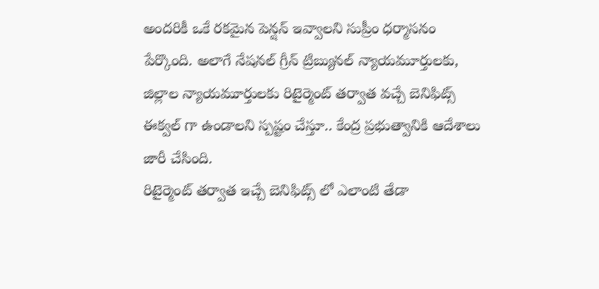అందరికీ ఒకే రకమైన పెన్షన్ ఇవ్వాలని సుప్రీం ధర్మాసనం పేర్కొంది. అలాగే నేషనల్ గ్రీన్ ట్రిబ్యునల్ న్యాయమూర్తులకు, జిల్లాల న్యాయమూర్తులకు రిటైర్మెంట్ తర్వాత వచ్చే బెనిఫిట్స్ ఈక్వల్ గా ఉండాలని స్పష్టం చేస్తూ.. కేంద్ర ప్రభుత్వానికి ఆదేశాలు జారీ చేసింది.
రిటైర్మెంట్ తర్వాత ఇచ్చే బెనిఫిట్స్ లో ఎలాంటి తేడా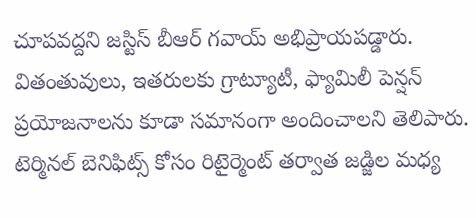చూపవద్దని జస్టిస్ బీఆర్ గవాయ్ అభిప్రాయపడ్డారు. వితంతువులు, ఇతరులకు గ్రాట్యూటీ, ఫ్యామిలీ పెన్షన్ ప్రయోజనాలను కూడా సమానంగా అందించాలని తెలిపారు. టెర్మినల్ బెనిఫిట్స్ కోసం రిటైర్మెంట్ తర్వాత జడ్జిల మధ్య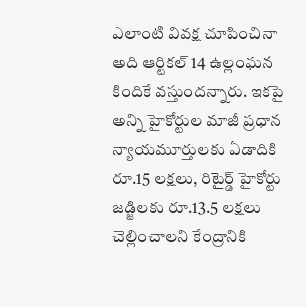ఎలాంటి వివక్ష చూపించినా అది ఆర్టికల్ 14 ఉల్లంఘన కిందికే వస్తుందన్నారు. ఇకపై అన్ని హైకోర్టుల మాజీ ప్రధాన న్యాయమూర్తులకు ఏడాదికి రూ.15 లక్షలు, రిటైర్డ్ హైకోర్టు జడ్జిలకు రూ.13.5 లక్షలు చెల్లించాలని కేంద్రానికి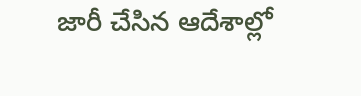జారీ చేసిన ఆదేశాల్లో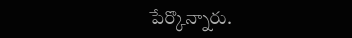పేర్కొన్నారు.